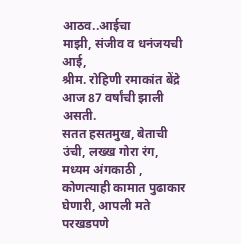आठव..आईचा
माझी, संजीव व धनंजयची आई,
श्रीम. रोहिणी रमाकांत बेंद्रे आज 87 वर्षांची झाली असती.
सतत हसतमुख, बेताची उंची, लख्ख गोरा रंग, मध्यम अंगकाठी , कोणत्याही कामात पुढाकार घेणारी, आपली मते परखडपणे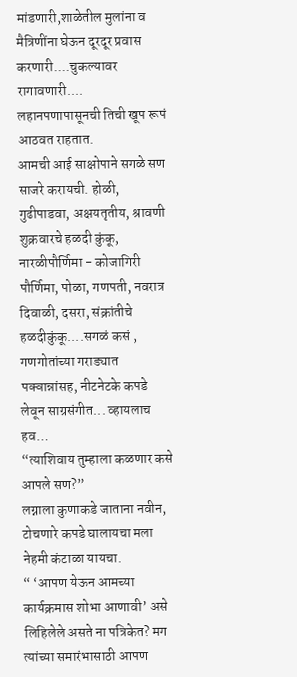मांडणारी,शाळेतील मुलांना व मैत्रिणींना घेऊन दूरदूर प्रवास करणारी....चुकल्यावर रागावणारी....
लहानपणापासूनची तिची खूप रूपं आठवत राहतात.
आमची आई साक्षोपाने सगळे सण साजरे करायची. होळी, गुढीपाडवा, अक्षयतृतीय, श्रावणी शुक्रवारचे हळदी कुंकू, नारळीपौर्णिमा - कोजागिरी पौर्णिमा, पोळा, गणपती, नवरात्र दिवाळी, दसरा, संक्रांतीचे हळदीकुंकू....सगळं कसं , गणगोतांच्या गराड्यात पक्वान्नांसह, नीटनेटके कपडे लेवून साग्रसंगीत... व्हायलाच हव…
“त्याशिवाय तुम्हाला कळणार कसे आपले सण?”
लग्नाला कुणाकडे जाताना नवीन, टोचणारे कपडे घालायचा मला नेहमी कंटाळा यायचा.
“ ‘आपण येऊन आमच्या कार्यक्रमास शोभा आणावी’ असे लिहिलेले असते ना पत्रिकेत? मग त्यांच्या समारंभासाठी आपण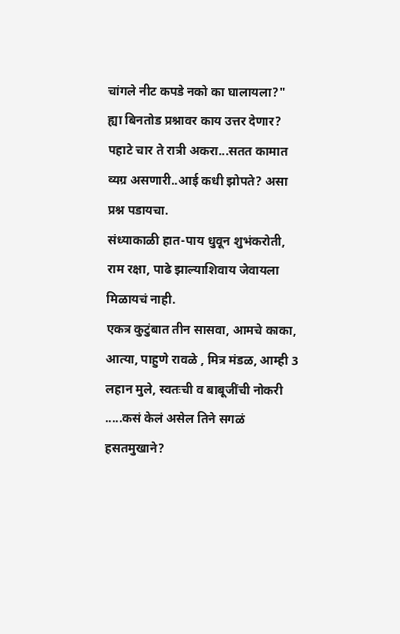चांगले नीट कपडे नको का घालायला?"
ह्या बिनतोड प्रश्नावर काय उत्तर देणार?
पहाटे चार ते रात्री अकरा...सतत कामात व्यग्र असणारी..आई कधी झोपते? असा प्रश्न पडायचा.
संध्याकाळी हात-पाय धुवून शुभंकरोती, राम रक्षा, पाढे झाल्याशिवाय जेवायला मिळायचं नाही.
एकत्र कुटुंबात तीन सासवा, आमचे काका, आत्या, पाहुणे रावळे , मित्र मंडळ, आम्ही 3 लहान मुले, स्वतःची व बाबूजींची नोकरी .....कसं केलं असेल तिने सगळं हसतमुखाने?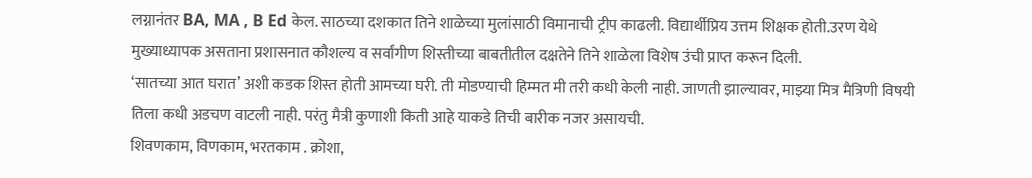लग्नानंतर BA, MA , B Ed केल. साठच्या दशकात तिने शाळेच्या मुलांसाठी विमानाची ट्रीप काढली. विद्यार्थीप्रिय उत्तम शिक्षक होती.उरण येथे मुख्याध्यापक असताना प्रशासनात कौशल्य व सर्वांगीण शिस्तीच्या बाबतीतील दक्षतेने तिने शाळेला विशेष उंची प्राप्त करून दिली.
‘सातच्या आत घरात’ अशी कडक शिस्त होती आमच्या घरी. ती मोडण्याची हिम्मत मी तरी कधी केली नाही. जाणती झाल्यावर, माझ्या मित्र मैत्रिणी विषयी तिला कधी अडचण वाटली नाही. परंतु मैत्री कुणाशी किती आहे याकडे तिची बारीक नजर असायची.
शिवणकाम, विणकाम, भरतकाम . क्रोशा,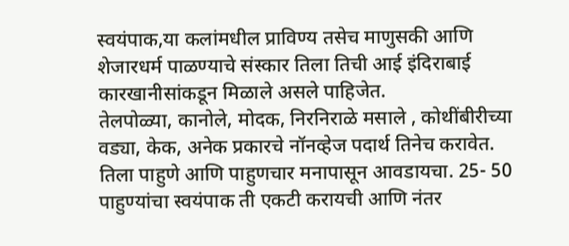स्वयंपाक,या कलांमधील प्राविण्य तसेच माणुसकी आणि शेजारधर्म पाळण्याचे संस्कार तिला तिची आई इंदिराबाई कारखानीसांकडून मिळाले असले पाहिजेत.
तेलपोळ्या, कानोले, मोदक, निरनिराळे मसाले , कोथींबीरीच्या वड्या, केक, अनेक प्रकारचे नॉनव्हेज पदार्थ तिनेच करावेत.
तिला पाहुणे आणि पाहुणचार मनापासून आवडायचा. 25- 50 पाहुण्यांचा स्वयंपाक ती एकटी करायची आणि नंतर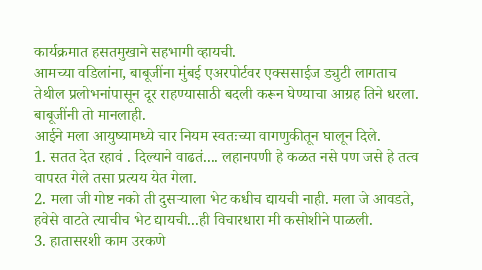कार्यक्रमात हसतमुखाने सहभागी व्हायची.
आमच्या वडिलांना, बाबूजींना मुंबई एअरपोर्टवर एक्ससाईज ड्युटी लागताच तेथील प्रलोभनांपासून दूर राहण्यासाठी बदली करून घेण्याचा आग्रह तिने धरला. बाबूजींनी तो मानलाही.
आईने मला आयुष्यामध्ये चार नियम स्वतःच्या वागणुकीतून घालून दिले.
1. सतत देत रहावं . दिल्याने वाढतं.... लहानपणी हे कळत नसे पण जसे हे तत्व वापरत गेले तसा प्रत्यय येत गेला.
2. मला जी गोष्ट नको ती दुसऱ्याला भेट कधीच द्यायची नाही. मला जे आवडते, हवेसे वाटते त्याचीच भेट द्यायची...ही विचारधारा मी कसोशीने पाळली.
3. हातासरशी काम उरकणे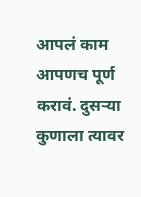आपलं काम आपणच पूर्ण करावं. दुसऱ्या कुणाला त्यावर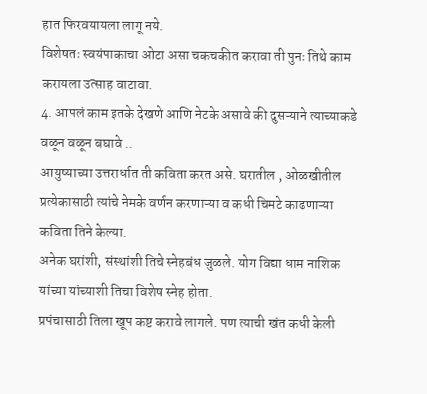हात फिरवयायला लागू नये.
विशेषतः स्वयंपाकाचा ओटा असा चकचकीत करावा ती पुनः तिथे काम करायला उत्साह वाटावा.
4. आपलं काम इतके देखणे आणि नेटके असावे की दुसऱ्याने त्याच्याकडे वळून वळून बघावे ..
आयुष्याच्या उत्तरार्धात ती कविता करत असे. घरातील , ओळखीतील प्रत्येकासाठी त्यांचे नेमके वर्णन करणाऱ्या व कधी चिमटे काढणाऱ्या कविता तिने केल्या.
अनेक घरांशी, संस्थांशी तिचे स्नेहबंध जुळले. योग विद्या धाम नाशिक यांच्या यांच्याशी तिचा विशेष स्नेह होता.
प्रपंचासाठी तिला खूप कष्ट करावे लागले. पण त्याची खंत कधी केली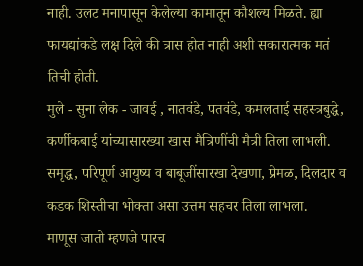नाही. उलट मनापासून केलेल्या कामातून कौशल्य मिळते. ह्या फायद्यांकडे लक्ष दिले की त्रास होत नाही अशी सकारात्मक मतं तिची होती.
मुले - सुना लेक - जावई , नातवंडे, पतवंडे, कमलताई सहस्त्रबुद्धे, कर्णीकबाई यांच्यासारख्या खास मैत्रिणींची मैत्री तिला लाभली.
समृद्ध, परिपूर्ण आयुष्य व बाबूजींसारखा देखणा, प्रेमळ, दिलदार व कडक शिस्तीचा भोक्ता असा उत्तम सहचर तिला लाभला.
माणूस जातो म्हणजे पारच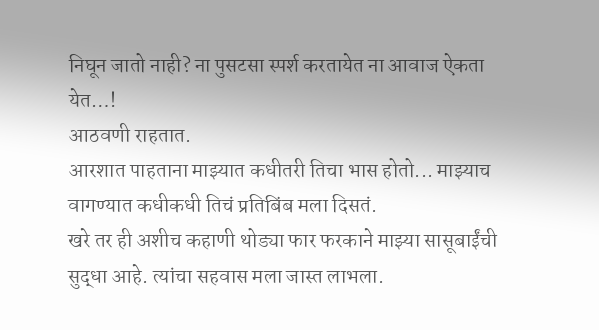निघून जातो नाही? ना पुसटसा स्पर्श करतायेत ना आवाज ऐकता येत…!
आठवणी राहतात.
आरशात पाहताना माझ्यात कधीतरी तिचा भास होतो... माझ्याच वागण्यात कधीकधी तिचं प्रतिबिंब मला दिसतं.
खरे तर ही अशीच कहाणी थोड्या फार फरकाने माझ्या सासूबाईंची सुद्धा आहे. त्यांचा सहवास मला जास्त लाभला.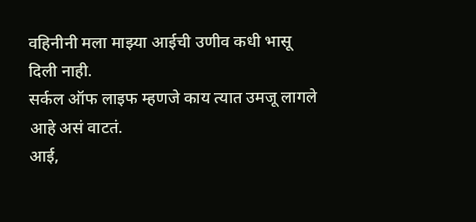वहिनीनी मला माझ्या आईची उणीव कधी भासू दिली नाही.
सर्कल ऑफ लाइफ म्हणजे काय त्यात उमजू लागले आहे असं वाटतं.
आई,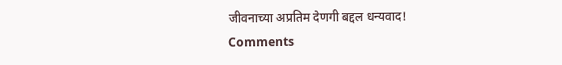जीवनाच्या अप्रतिम देणगी बद्दल धन्यवाद!
Comments